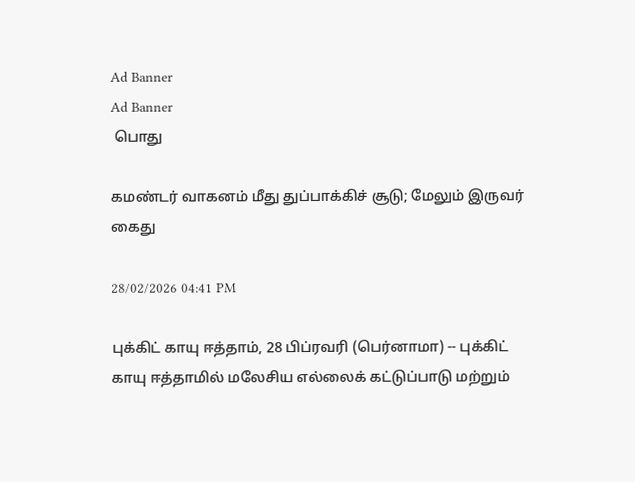Ad Banner
Ad Banner
 பொது

கமண்டர் வாகனம் மீது துப்பாக்கிச் சூடு; மேலும் இருவர் கைது

28/02/2026 04:41 PM

புக்கிட் காயு ஈத்தாம், 28 பிப்ரவரி (பெர்னாமா) -- புக்கிட் காயு ஈத்தாமில் மலேசிய எல்லைக் கட்டுப்பாடு மற்றும்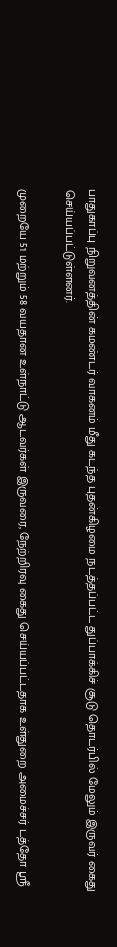பாதுகாப்பு நிறுவனத்தின் கமண்டர் வாகனம் மீது கடந்த புதன்கிழமை நடத்தப்பட்ட துப்பாக்கிச் சூடு தொடர்பில் மேலும் இருவர் கைது செய்யப்பட்டுள்ளனர்.

முறையே 51 மற்றும் 58 வயதான உள்நாட்டு ஆடவர்கள் இருவரை, நேற்றிரவு கைது செய்யப்பட்டதாக உள்துறை அமைச்சர் டத்தோ ஶ்ரீ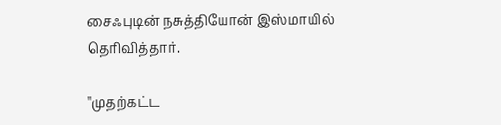சைஃபுடின் நசுத்தியோன் இஸ்மாயில் தெரிவித்தார்.

''முதற்கட்ட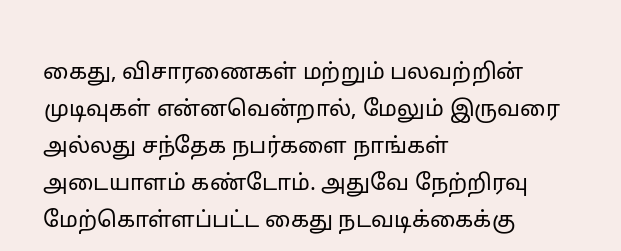கைது, விசாரணைகள் மற்றும் பலவற்றின் முடிவுகள் என்னவென்றால், மேலும் இருவரை அல்லது சந்தேக நபர்களை நாங்கள் அடையாளம் கண்டோம். அதுவே நேற்றிரவு மேற்கொள்ளப்பட்ட கைது நடவடிக்கைக்கு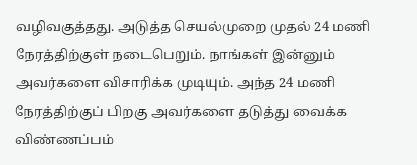வழிவகுத்தது. அடுத்த செயல்முறை முதல் 24 மணி நேரத்திற்குள் நடைபெறும். நாங்கள் இன்னும் அவர்களை விசாரிக்க முடியும். அந்த 24 மணி நேரத்திற்குப் பிறகு அவர்களை தடுத்து வைக்க விண்ணப்பம்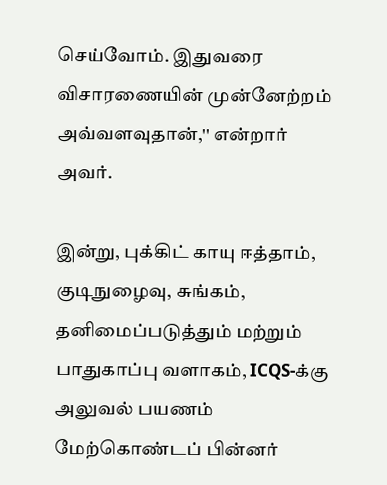செய்வோம். இதுவரை விசாரணையின் முன்னேற்றம் அவ்வளவுதான்,'' என்றார் அவர்.

இன்று, புக்கிட் காயு ஈத்தாம், குடிநுழைவு, சுங்கம், தனிமைப்படுத்தும் மற்றும் பாதுகாப்பு வளாகம், ICQS-க்கு அலுவல் பயணம் மேற்கொண்டப் பின்னர்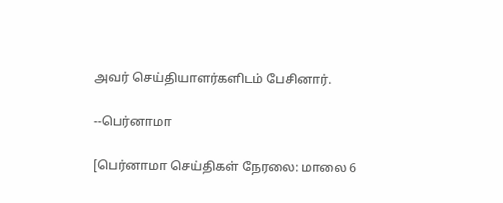அவர் செய்தியாளர்களிடம் பேசினார்.

--பெர்னாமா

[பெர்னாமா செய்திகள் நேரலை: மாலை 6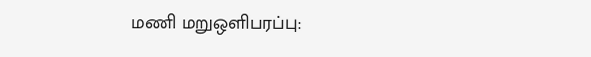மணி மறுஒளிபரப்பு: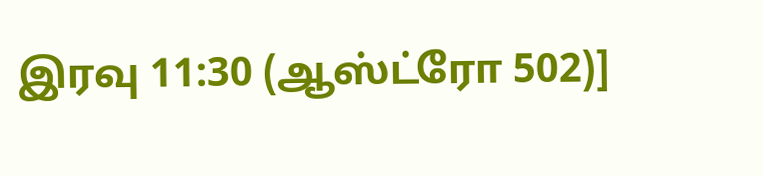இரவு 11:30 (ஆஸ்ட்ரோ 502)]